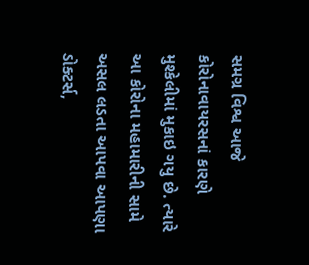સમગ્ર વિશ્વ આજે કોરોનાવાયરસનાં કારણે મુશ્કેલીમાં મુકાઇ ગયુ છે. ત્યારે આ કોરોના મહામારીની સામે અસલ લડતા આપવા આપણા ડોક્ટર્સ,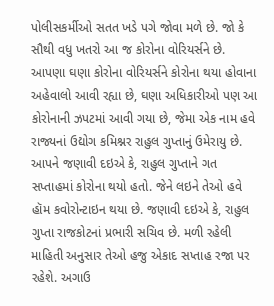પોલીસકર્મીઓ સતત ખડે પગે જોવા મળે છે. જો કે સૌથી વધુ ખતરો આ જ કોરોના વોરિયર્સને છે. આપણા ઘણા કોરોના વોરિયર્સને કોરોના થયા હોવાના અહેવાલો આવી રહ્યા છે, ઘણા અધિકારીઓ પણ આ કોરોનાની ઝપટમાં આવી ગયા છે, જેમા એક નામ હવે રાજ્યનાં ઉદ્યોગ કમિશ્નર રાહુલ ગુપ્તાનું ઉમેરાયુ છે.
આપને જણાવી દઇએ કે, રાહુલ ગુપ્તાને ગત સપ્તાહમાં કોરોના થયો હતો. જેને લઇને તેઓ હવે હૉમ કવોરોન્ટાઇન થયા છે. જણાવી દઇએ કે, રાહુલ ગુપ્તા રાજકોટનાં પ્રભારી સચિવ છે. મળી રહેલી માહિતી અનુસાર તેઓ હજુ એકાદ સપ્તાહ રજા પર રહેશે. અગાઉ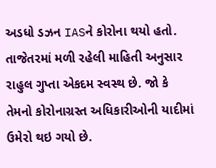અડધો ડઝન IASને કોરોના થયો હતો. તાજેતરમાં મળી રહેલી માહિતી અનુસાર રાહુલ ગુપ્તા એકદમ સ્વસ્થ છે. જો કે તેમનો કોરોનાગ્રસ્ત અધિકારીઓની યાદીમાં ઉમેરો થઇ ગયો છે.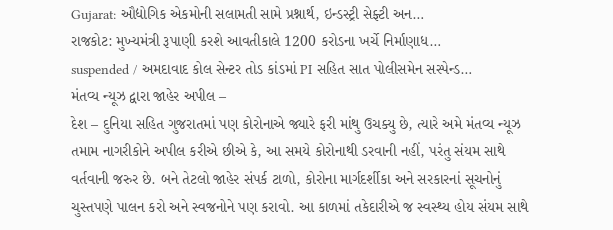Gujarat: ઔદ્યોગિક એકમોની સલામતી સામે પ્રશ્નાર્થ, ઇન્ડસ્ટ્રી સેફ્ટી અન…
રાજકોટ: મુખ્યમંત્રી રૂપાણી કરશે આવતીકાલે 1200 કરોડના ખર્ચે નિર્માણાધ…
suspended / અમદાવાદ કોલ સેન્ટર તોડ કાંડમાં PI સહિત સાત પોલીસમેન સસ્પેન્ડ…
મંતવ્ય ન્યૂઝ દ્વારા જાહેર અપીલ –
દેશ – દુનિયા સહિત ગુજરાતમાં પણ કોરોનાએ જ્યારે ફરી માંથુ ઉચક્યુ છે, ત્યારે અમે મંતવ્ય ન્યૂઝ તમામ નાગરીકોને અપીલ કરીએ છીએ કે, આ સમયે કોરોનાથી ડરવાની નહીં, પરંતુ સંયમ સાથે વર્તવાની જરુર છે. બને તેટલો જાહેર સંપર્ક ટાળો, કોરોના માર્ગદર્શીકા અને સરકારનાં સૂચનોનું ચુસ્તપણે પાલન કરો અને સ્વજનોને પણ કરાવો. આ કાળમાં તકેદારીએ જ સ્વસ્થ્ય હોય સંયમ સાથે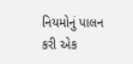નિયમોનું પાલન કરી એક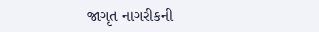જાગૃત નાગરીકની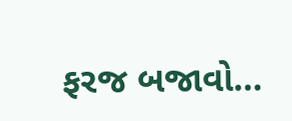ફરજ બજાવો…